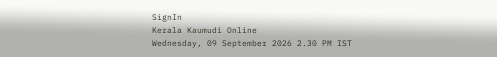SignIn
Kerala Kaumudi Online
Wednesday, 09 September 2026 2.30 PM IST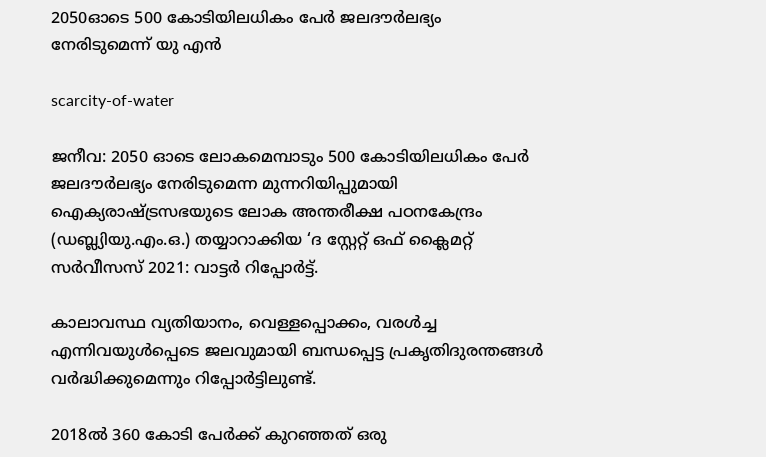2050ഓടെ 500 കോടിയിലധികം പേർ ജലദൗ‌‌‌ർലഭ്യം നേരിടുമെന്ന് യു എൻ

scarcity-of-water

ജനീവ: 2050 ഓടെ ലോകമെമ്പാടും 500 കോടിയിലധികം പേർ ജലദൗർലഭ്യം നേരിടുമെന്ന മുന്നറിയിപ്പുമായി ഐക്യരാഷ്‌ട്രസഭയുടെ ലോക അന്തരീക്ഷ പഠനകേന്ദ്രം (ഡബ്ല്യിയു.എം.ഒ.) തയ്യാറാക്കിയ ‘ദ സ്റ്റേറ്റ് ഒഫ് ക്ലൈമറ്റ് സർവീസസ് 2021: വാട്ടർ റിപ്പോർട്ട്.

കാലാവസ്ഥ വ്യതിയാനം, വെള്ളപ്പൊക്കം, വരൾച്ച എന്നിവയുൾപ്പെടെ ജലവുമായി ബന്ധപ്പെട്ട പ്രകൃതിദുരന്തങ്ങൾ വർദ്ധിക്കുമെന്നും റിപ്പോർട്ടിലുണ്ട്.

2018ൽ 360 കോടി പേർക്ക് കുറഞ്ഞത് ഒരു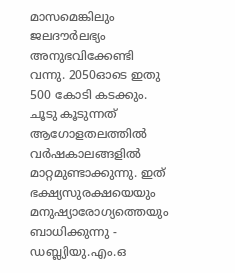മാസമെങ്കിലും ജലദൗർലഭ്യം അനുഭവിക്കേണ്ടി വന്നു. 2050ഓടെ ഇതു 500 കോടി കടക്കും. ചൂടു കൂടുന്നത് ആഗോളതലത്തിൽ വർഷകാലങ്ങളിൽ മാറ്റമുണ്ടാക്കുന്നു. ഇത് ഭക്ഷ്യസുരക്ഷയെയും മനുഷ്യാരോഗ്യത്തെയും ബാധിക്കുന്നു - ഡബ്ല്യിയു.എം.ഒ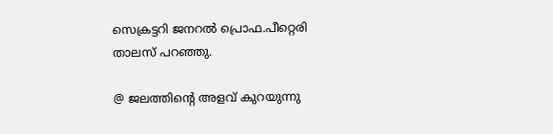സെക്രട്ടറി ജനറൽ പ്രൊഫ.പീറ്റെരി താലസ് പറഞ്ഞു.

@ ജലത്തിന്റെ അളവ് കുറയുന്നു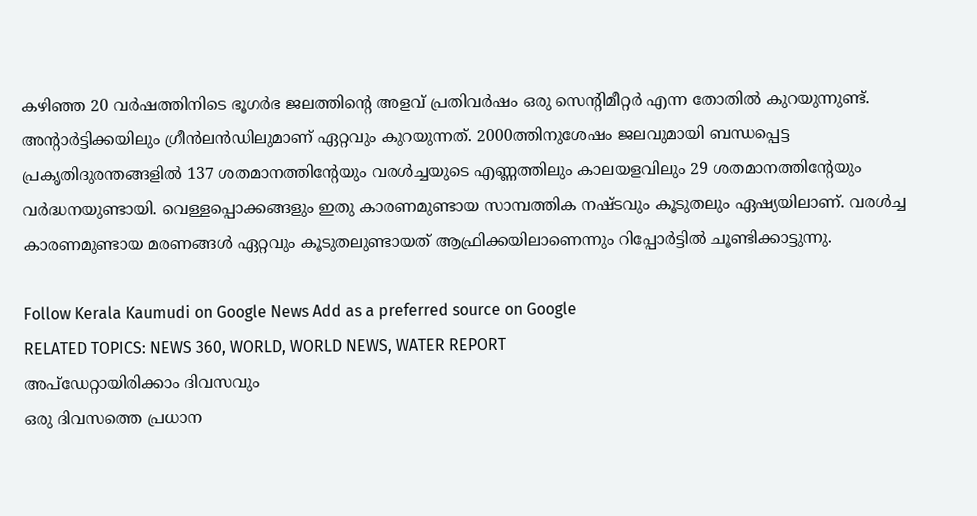കഴിഞ്ഞ 20 വർഷത്തിനിടെ ഭൂഗർഭ ജലത്തിന്റെ അളവ് പ്രതിവർഷം ഒരു സെന്റിമീറ്റർ എന്ന തോതിൽ കുറയുന്നുണ്ട്. അന്റാർട്ടിക്കയിലും ഗ്രീൻലൻഡിലുമാണ് ഏറ്റവും കുറയുന്നത്. 2000ത്തിനുശേഷം ജലവുമായി ബന്ധപ്പെട്ട പ്രകൃതിദുരന്തങ്ങളിൽ 137 ശതമാനത്തിന്റേയും വരൾച്ചയുടെ എണ്ണത്തിലും കാലയളവിലും 29 ശതമാനത്തിന്റേയും വർദ്ധനയുണ്ടായി. വെള്ളപ്പൊക്കങ്ങളും ഇതു കാരണമുണ്ടായ സാമ്പത്തിക നഷ്ടവും കൂടുതലും ഏഷ്യയിലാണ്. വരൾച്ച കാരണമുണ്ടായ മരണങ്ങൾ ഏറ്റവും കൂടുതലുണ്ടായത് ആഫ്രിക്കയിലാണെന്നും റിപ്പോർട്ടിൽ ചൂണ്ടിക്കാട്ടുന്നു.

Follow Kerala Kaumudi on Google News Add as a preferred source on Google
RELATED TOPICS: NEWS 360, WORLD, WORLD NEWS, WATER REPORT
അപ്ഡേറ്റായിരിക്കാം ദിവസവും
ഒരു ദിവസത്തെ പ്രധാന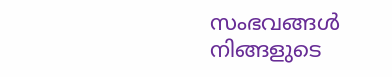സംഭവങ്ങൾ നിങ്ങളുടെ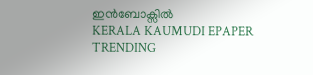ഇൻബോക്സിൽ
KERALA KAUMUDI EPAPER
TRENDING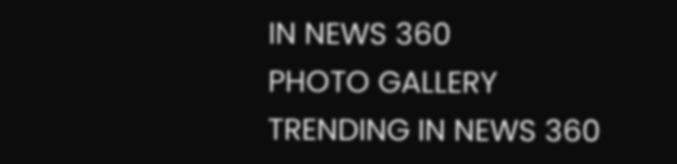IN NEWS 360
PHOTO GALLERY
TRENDING IN NEWS 360